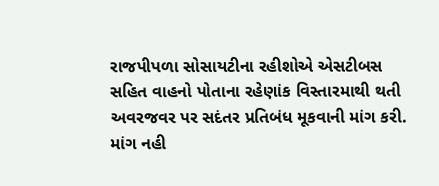રાજપીપળા સોસાયટીના રહીશોએ એસટીબસ સહિત વાહનો પોતાના રહેણાંક વિસ્તારમાથી થતી અવરજવર પર સદંતર પ્રતિબંધ મૂકવાની માંગ કરી.
માંગ નહી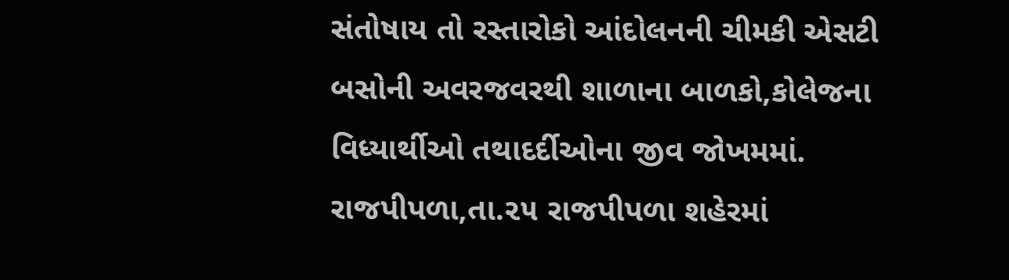સંતોષાય તો રસ્તારોકો આંદોલનની ચીમકી એસટી બસોની અવરજવરથી શાળાના બાળકો,કોલેજના વિધ્યાર્થીઓ તથાદર્દીઓના જીવ જોખમમાં. રાજપીપળા,તા.૨૫ રાજપીપળા શહેરમાં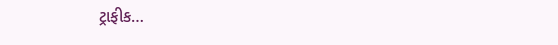ટ્રાફીક…